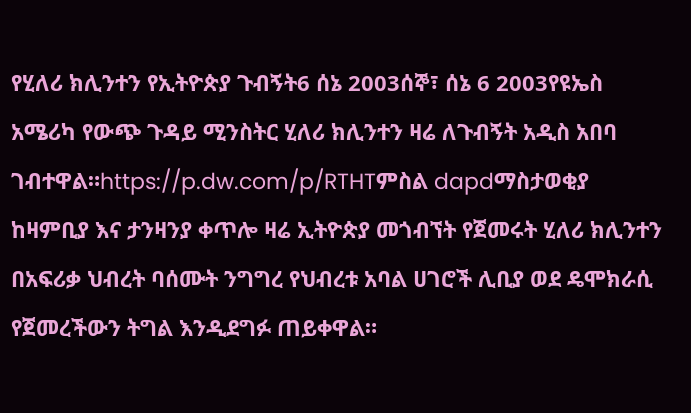የሂለሪ ክሊንተን የኢትዮጵያ ጉብኝት6 ሰኔ 2003ሰኞ፣ ሰኔ 6 2003የዩኤስ አሜሪካ የውጭ ጉዳይ ሚንስትር ሂለሪ ክሊንተን ዛሬ ለጉብኝት አዲስ አበባ ገብተዋል።https://p.dw.com/p/RTHTምስል dapdማስታወቂያ ከዛምቢያ እና ታንዛንያ ቀጥሎ ዛሬ ኢትዮጵያ መጎብኘት የጀመሩት ሂለሪ ክሊንተን በአፍሪቃ ህብረት ባሰሙት ንግግረ የህብረቱ አባል ሀገሮች ሊቢያ ወደ ዴሞክራሲ የጀመረችውን ትግል እንዲደግፉ ጠይቀዋል።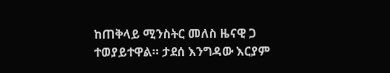ከጠቅላይ ሚንስትር መለስ ዜናዊ ጋ ተወያይተዋል። ታደሰ እንግዳው እርያም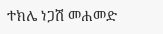ተክሌ ነጋሽ መሐመድ